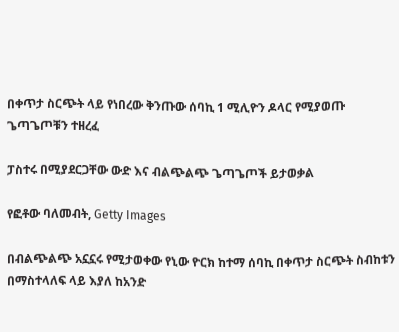በቀጥታ ስርጭት ላይ የነበረው ቅንጡው ሰባኪ 1 ሚሊዮን ዶላር የሚያወጡ ጌጣጌጦቹን ተዘረፈ

ፓስተሩ በሚያደርጋቸው ውድ እና ብልጭልጭ ጌጣጌጦች ይታወቃል

የፎቶው ባለመብት, Getty Images

በብልጭልጭ አኗኗሩ የሚታወቀው የኒው ዮርክ ከተማ ሰባኪ በቀጥታ ስርጭት ስብከቱን በማስተላለፍ ላይ እያለ ከአንድ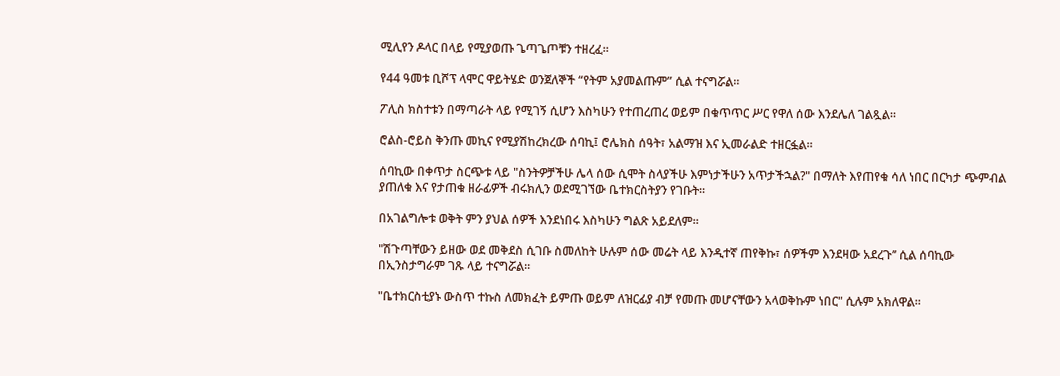ሚሊየን ዶላር በላይ የሚያወጡ ጌጣጌጦቹን ተዘረፈ።

የ44 ዓመቱ ቢሾፕ ላሞር ዋይትሄድ ወንጀለኞች “የትም አያመልጡም” ሲል ተናግሯል።

ፖሊስ ክስተቱን በማጣራት ላይ የሚገኝ ሲሆን እስካሁን የተጠረጠረ ወይም በቁጥጥር ሥር የዋለ ሰው እንደሌለ ገልጿል።

ሮልስ-ሮይስ ቅንጡ መኪና የሚያሽከረክረው ሰባኪ፤ ሮሌክስ ሰዓት፣ አልማዝ እና ኢመራልድ ተዘርፏል።

ሰባኪው በቀጥታ ስርጭቱ ላይ "ስንትዎቻችሁ ሌላ ሰው ሲሞት ስላያችሁ እምነታችሁን አጥታችኋል?" በማለት እየጠየቁ ሳለ ነበር በርካታ ጭምብል ያጠለቁ እና የታጠቁ ዘራፊዎች ብሩክሊን ወደሚገኘው ቤተክርስትያን የገቡት።

በአገልግሎቱ ወቅት ምን ያህል ሰዎች እንደነበሩ እስካሁን ግልጽ አይደለም።

"ሽጉጣቸውን ይዘው ወደ መቅደስ ሲገቡ ስመለከት ሁሉም ሰው መሬት ላይ እንዲተኛ ጠየቅኩ፣ ሰዎችም እንደዛው አደረጉ’’ ሲል ሰባኪው በኢንስታግራም ገጹ ላይ ተናግሯል።

"ቤተክርስቲያኑ ውስጥ ተኩስ ለመክፈት ይምጡ ወይም ለዝርፊያ ብቻ የመጡ መሆናቸውን አላወቅኩም ነበር" ሲሉም አክለዋል።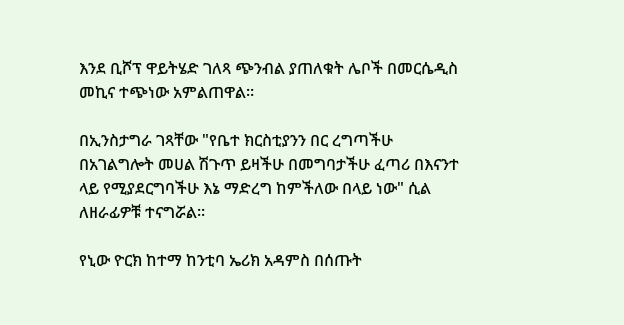እንደ ቢሾፕ ዋይትሄድ ገለጻ ጭንብል ያጠለቁት ሌቦች በመርሴዲስ መኪና ተጭነው አምልጠዋል።

በኢንስታግራ ገጻቸው "የቤተ ክርስቲያንን በር ረግጣችሁ በአገልግሎት መሀል ሽጉጥ ይዛችሁ በመግባታችሁ ፈጣሪ በእናንተ ላይ የሚያደርግባችሁ እኔ ማድረግ ከምችለው በላይ ነው" ሲል ለዘራፊዎቹ ተናግሯል።

የኒው ዮርክ ከተማ ከንቲባ ኤሪክ አዳምስ በሰጡት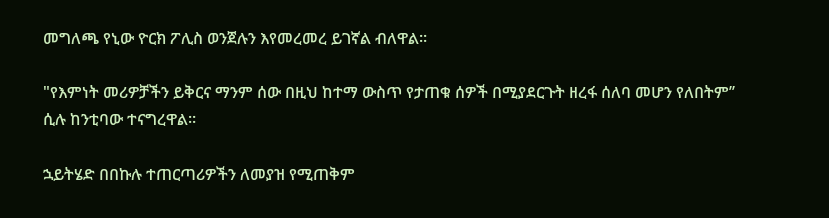መግለጫ የኒው ዮርክ ፖሊስ ወንጀሉን እየመረመረ ይገኛል ብለዋል።

"የእምነት መሪዎቻችን ይቅርና ማንም ሰው በዚህ ከተማ ውስጥ የታጠቁ ሰዎች በሚያደርጉት ዘረፋ ሰለባ መሆን የለበትም’’ ሲሉ ከንቲባው ተናግረዋል።

ኋይትሄድ በበኩሉ ተጠርጣሪዎችን ለመያዝ የሚጠቅም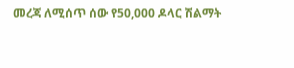መረጃ ለሚሰጥ ሰው የ50,000 ዶላር ሽልማት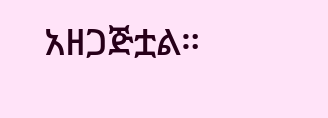አዘጋጅቷል።